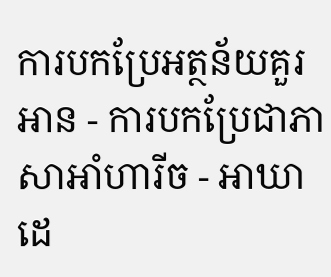ការបកប្រែអត្ថន័យគួរអាន - ការបកប្រែជាភាសាអាំហារីច - អាឃាដេ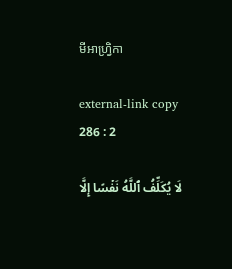មីអាហ្វ្រិកា

external-link copy
286 : 2

لَا يُكَلِّفُ ٱللَّهُ نَفۡسًا إِلَّا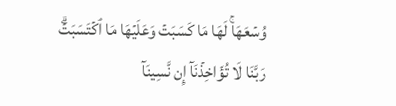وُسۡعَهَاۚ لَهَا مَا كَسَبَتۡ وَعَلَيۡهَا مَا ٱكۡتَسَبَتۡۗ رَبَّنَا لَا تُؤَاخِذۡنَآ إِن نَّسِينَآ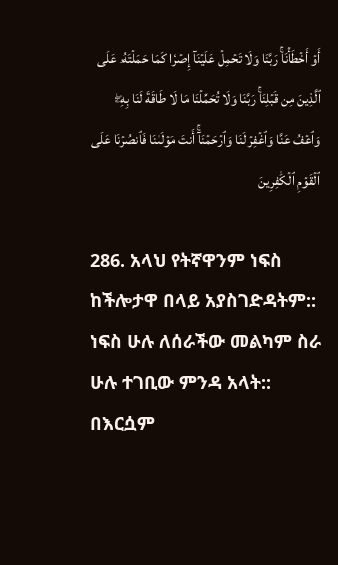أَوۡ أَخۡطَأۡنَاۚ رَبَّنَا وَلَا تَحۡمِلۡ عَلَيۡنَآ إِصۡرٗا كَمَا حَمَلۡتَهُۥ عَلَى ٱلَّذِينَ مِن قَبۡلِنَاۚ رَبَّنَا وَلَا تُحَمِّلۡنَا مَا لَا طَاقَةَ لَنَا بِهِۦۖ وَٱعۡفُ عَنَّا وَٱغۡفِرۡ لَنَا وَٱرۡحَمۡنَآۚ أَنتَ مَوۡلَىٰنَا فَٱنصُرۡنَا عَلَى ٱلۡقَوۡمِ ٱلۡكَٰفِرِينَ

286. አላህ የትኛዋንም ነፍስ ከችሎታዋ በላይ አያስገድዳትም:: ነፍስ ሁሉ ለሰራችው መልካም ስራ ሁሉ ተገቢው ምንዳ አላት:: በእርሷም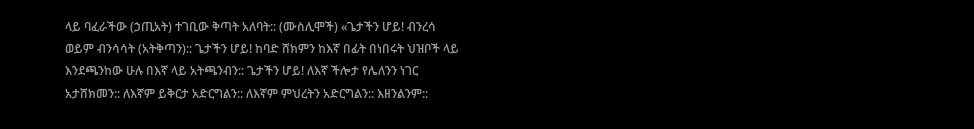ላይ ባፈራችው (ኃጢአት) ተገቢው ቅጣት አለባት:: (ሙስሊሞች) «ጌታችን ሆይ! ብንረሳ ወይም ብንሳሳት (አትቅጣን):: ጌታችን ሆይ! ከባድ ሸክምን ከእኛ በፊት በነበሩት ህዝቦች ላይ እንደጫንከው ሁሉ በእኛ ላይ አትጫንብን:: ጌታችን ሆይ! ለእኛ ችሎታ የሌለንን ነገር አታሸክመን:: ለእኛም ይቅርታ አድርግልን:: ለእኛም ምህረትን አድርግልን:: እዘንልንም::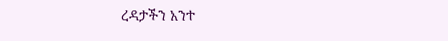ረዳታችን አንተ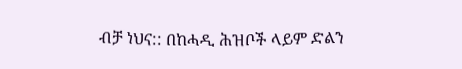ብቻ ነህና:: በከሓዲ ሕዝቦች ላይም ድልን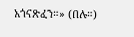አጎናጽፈን።» (በሉ።)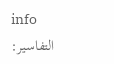info
التفاسير: